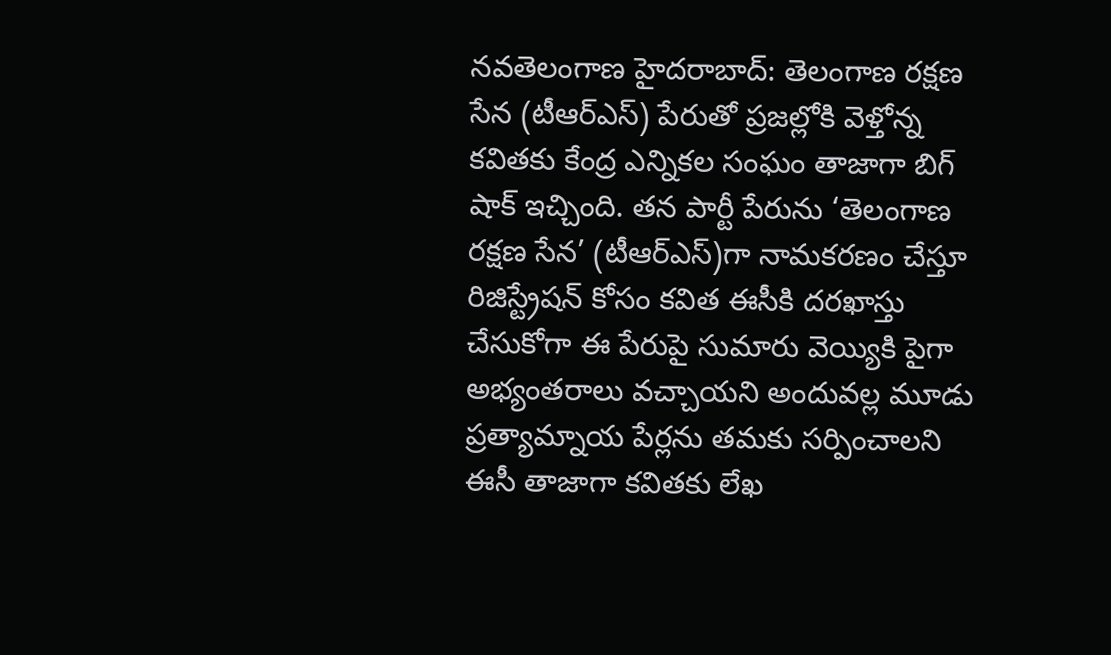నవతెలంగాణ హైదరాబాద్: తెలంగాణ రక్షణ సేన (టీఆర్ఎస్) పేరుతో ప్రజల్లోకి వెళ్తోన్న కవితకు కేంద్ర ఎన్నికల సంఘం తాజాగా బిగ్ షాక్ ఇచ్చింది. తన పార్టీ పేరును ‘తెలంగాణ రక్షణ సేన’ (టీఆర్ఎస్)గా నామకరణం చేస్తూ రిజిస్ట్రేషన్ కోసం కవిత ఈసీకి దరఖాస్తు చేసుకోగా ఈ పేరుపై సుమారు వెయ్యికి పైగా అభ్యంతరాలు వచ్చాయని అందువల్ల మూడు ప్రత్యామ్నాయ పేర్లను తమకు సర్పించాలని ఈసీ తాజాగా కవితకు లేఖ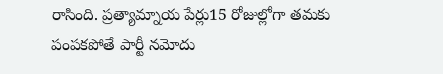రాసింది. ప్రత్యామ్నాయ పేర్లు15 రోజుల్లోగా తమకు పంపకపోతే పార్టీ నమోదు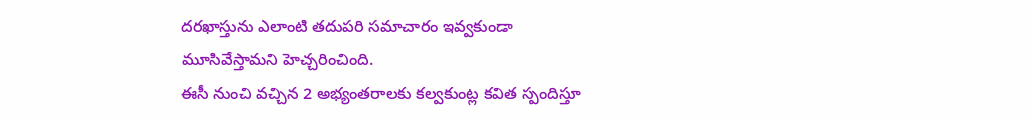దరఖాస్తును ఎలాంటి తదుపరి సమాచారం ఇవ్వకుండా మూసివేస్తామని హెచ్చరించింది.
ఈసీ నుంచి వచ్చిన 2 అభ్యంతరాలకు కల్వకుంట్ల కవిత స్పందిస్తూ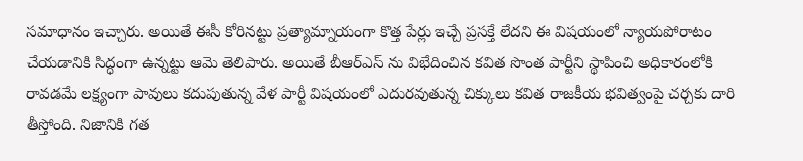సమాధానం ఇచ్చారు. అయితే ఈసీ కోరినట్టు ప్రత్యామ్నాయంగా కొత్త పేర్లు ఇచ్చే ప్రసక్తే లేదని ఈ విషయంలో న్యాయపోరాటం చేయడానికి సిద్ధంగా ఉన్నట్టు ఆమె తెలిపారు. అయితే బీఆర్ఎస్ ను విభేదించిన కవిత సొంత పార్టీని స్థాపించి అధికారంలోకి రావడమే లక్ష్యంగా పావులు కదుపుతున్న వేళ పార్టీ విషయంలో ఎదురవుతున్న చిక్కులు కవిత రాజకీయ భవిత్వంపై చర్చకు దారి తీస్తోంది. నిజానికి గత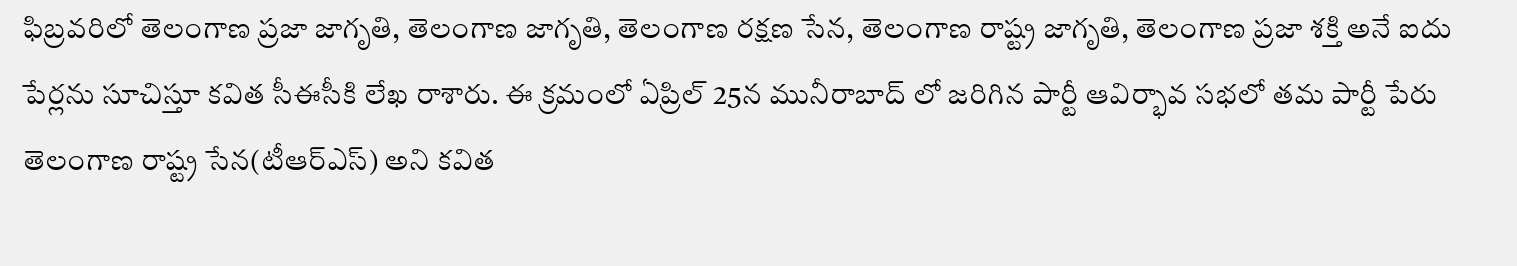ఫిబ్రవరిలో తెలంగాణ ప్రజా జాగృతి, తెలంగాణ జాగృతి, తెలంగాణ రక్షణ సేన, తెలంగాణ రాష్ట్ర జాగృతి, తెలంగాణ ప్రజా శక్తి అనే ఐదు పేర్లను సూచిస్తూ కవిత సీఈసీకి లేఖ రాశారు. ఈ క్రమంలో ఏప్రిల్ 25న మునీరాబాద్ లో జరిగిన పార్టీ ఆవిర్భావ సభలో తమ పార్టీ పేరు తెలంగాణ రాష్ట్ర సేన(టీఆర్ఎస్) అని కవిత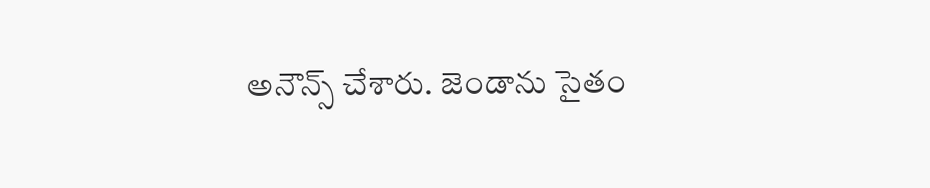అనౌన్స్ చేశారు. జెండాను సైతం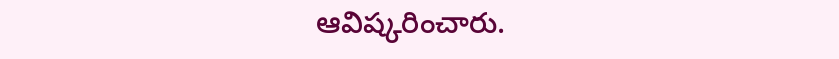ఆవిష్కరించారు.